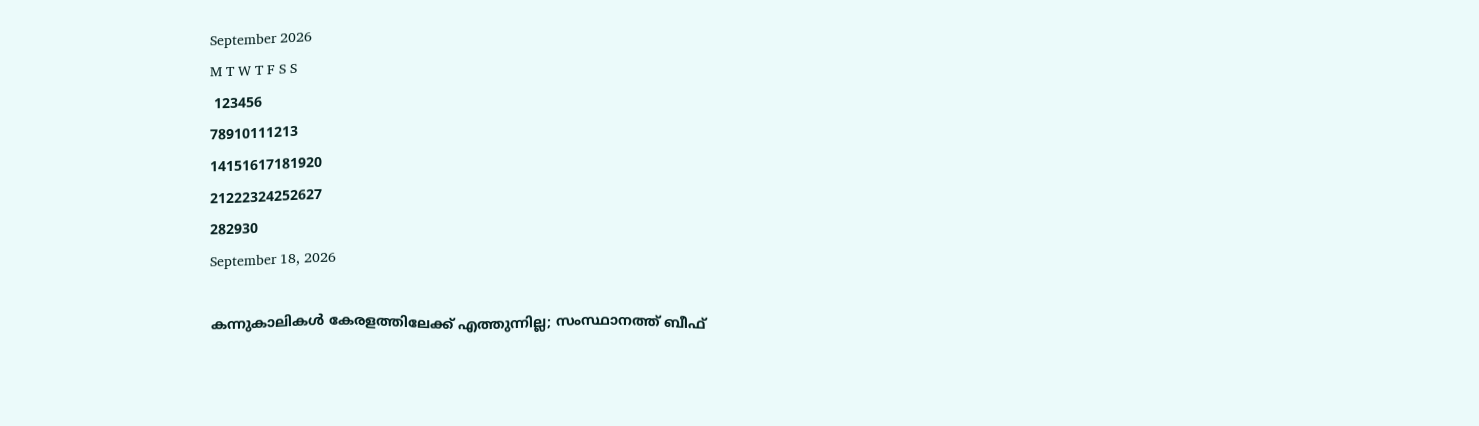September 2026
M T W T F S S
 123456
78910111213
14151617181920
21222324252627
282930
September 18, 2026

കന്നുകാലികള്‍ കേരളത്തിലേക്ക് എത്തുന്നില്ല; സംസ്ഥാനത്ത് ബീഫ്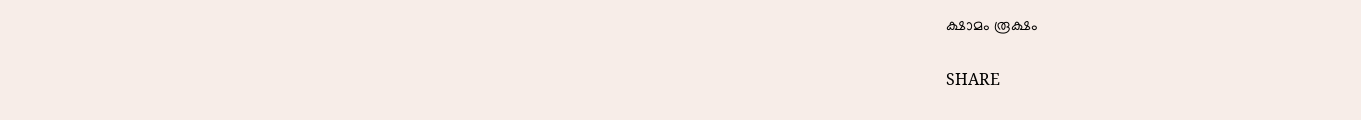ക്ഷാമം രൂക്ഷം

SHARE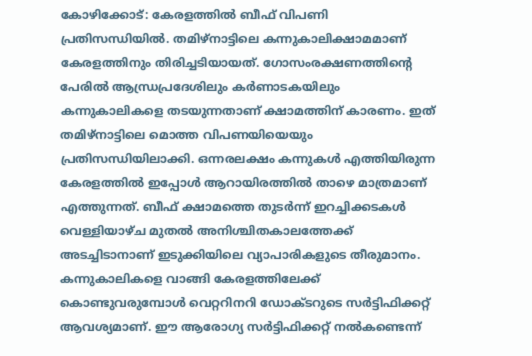കോഴിക്കോട്: കേരളത്തില്‍ ബീഫ് വിപണി പ്രതിസന്ധിയില്‍. തമിഴ്‌നാട്ടിലെ കന്നുകാലിക്ഷാമമാണ് കേരളത്തിനും തിരിച്ചടിയായത്. ഗോസംരക്ഷണത്തിന്റെ പേരില്‍ ആന്ധ്രപ്രദേശിലും കര്‍ണാടകയിലും കന്നുകാലികളെ തടയുന്നതാണ് ക്ഷാമത്തിന് കാരണം. ഇത് തമിഴ്‌നാട്ടിലെ മൊത്ത വിപണയിയെയും പ്രതിസന്ധിയിലാക്കി. ഒന്നരലക്ഷം കന്നുകള്‍ എത്തിയിരുന്ന കേരളത്തില്‍ ഇപ്പോള്‍ ആറായിരത്തില്‍ താഴെ മാത്രമാണ് എത്തുന്നത്. ബീഫ് ക്ഷാമത്തെ തുടര്‍ന്ന് ഇറച്ചിക്കടകള്‍ വെള്ളിയാഴ്ച മുതല്‍ അനിശ്ചിതകാലത്തേക്ക് അടച്ചിടാനാണ് ഇടുക്കിയിലെ വ്യാപാരികളുടെ തീരുമാനം. കന്നുകാലികളെ വാങ്ങി കേരളത്തിലേക്ക് കൊണ്ടുവരുമ്പോള്‍ വെറ്ററിനറി ഡോക്ടറുടെ സര്‍ട്ടിഫിക്കറ്റ് ആവശ്യമാണ്. ഈ ആരോഗ്യ സര്‍ട്ടിഫിക്കറ്റ് നല്‍കണ്ടെന്ന്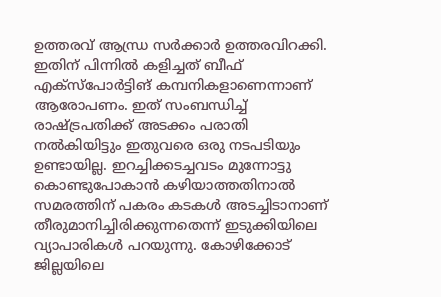ഉത്തരവ് ആന്ധ്ര സര്‍ക്കാര്‍ ഉത്തരവിറക്കി. ഇതിന് പിന്നില്‍ കളിച്ചത് ബീഫ് എക്‌സ്‌പോര്‍ട്ടിങ് കമ്പനികളാണെന്നാണ് ആരോപണം. ഇത് സംബന്ധിച്ച് രാഷ്ട്രപതിക്ക് അടക്കം പരാതി നല്‍കിയിട്ടും ഇതുവരെ ഒരു നടപടിയും ഉണ്ടായില്ല. ഇറച്ചിക്കടച്ചവടം മുന്നോട്ടു കൊണ്ടുപോകാന്‍ കഴിയാത്തതിനാല്‍ സമരത്തിന് പകരം കടകള്‍ അടച്ചിടാനാണ് തീരുമാനിച്ചിരിക്കുന്നതെന്ന് ഇടുക്കിയിലെ വ്യാപാരികള്‍ പറയുന്നു. കോഴിക്കോട് ജില്ലയിലെ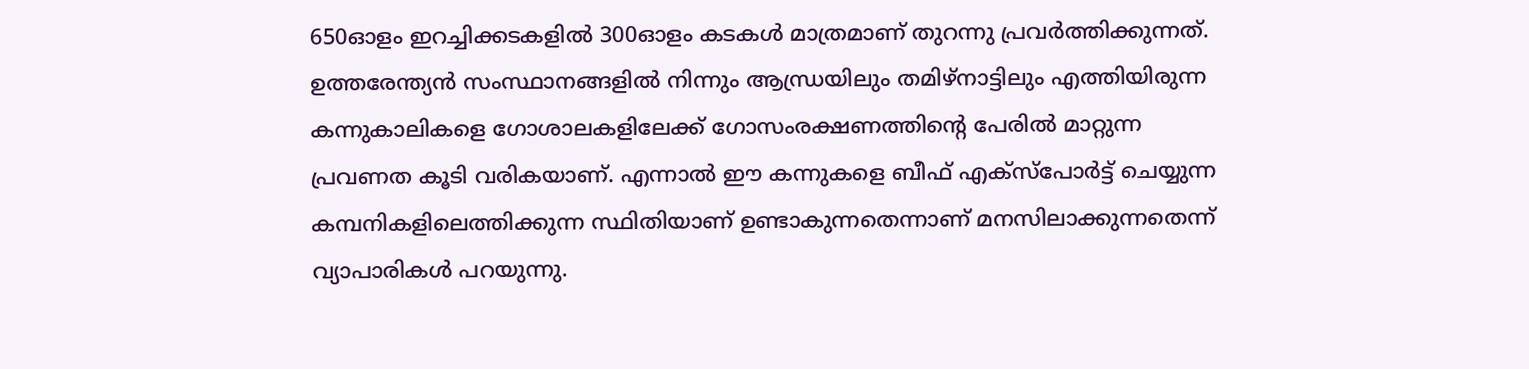650ഓളം ഇറച്ചിക്കടകളില്‍ 300ഓളം കടകള്‍ മാത്രമാണ് തുറന്നു പ്രവര്‍ത്തിക്കുന്നത്. ഉത്തരേന്ത്യന്‍ സംസ്ഥാനങ്ങളില്‍ നിന്നും ആന്ധ്രയിലും തമിഴ്‌നാട്ടിലും എത്തിയിരുന്ന കന്നുകാലികളെ ഗോശാലകളിലേക്ക് ഗോസംരക്ഷണത്തിന്റെ പേരില്‍ മാറ്റുന്ന പ്രവണത കൂടി വരികയാണ്. എന്നാല്‍ ഈ കന്നുകളെ ബീഫ് എക്‌സ്‌പോര്‍ട്ട് ചെയ്യുന്ന കമ്പനികളിലെത്തിക്കുന്ന സ്ഥിതിയാണ് ഉണ്ടാകുന്നതെന്നാണ് മനസിലാക്കുന്നതെന്ന് വ്യാപാരികള്‍ പറയുന്നു.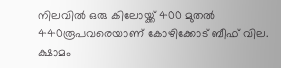നിലവില്‍ ഒരു കിലോയ്ക്ക് 400 മുതല്‍ 440രൂപവരെയാണ് കോഴിക്കോട് ബീഫ് വില. ക്ഷാമം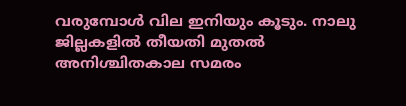വരുമ്പോള്‍ വില ഇനിയും കൂടും. നാലു ജില്ലകളില്‍ തീയതി മുതല്‍ അനിശ്ചിതകാല സമരം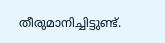തീരുമാനിച്ചിട്ടുണ്ട്.